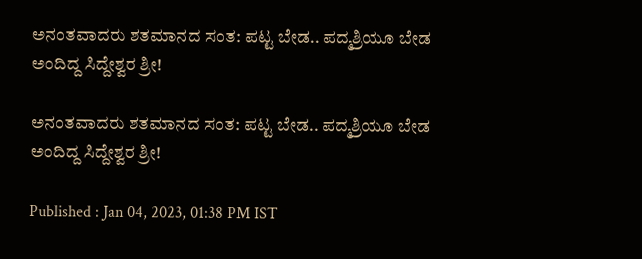ಅನಂತವಾದರು ಶತಮಾನದ ಸಂತ: ಪಟ್ಟ ಬೇಡ.. ಪದ್ಮಶ್ರಿಯೂ ಬೇಡ ಅಂದಿದ್ದ ಸಿದ್ದೇಶ್ವರ ಶ್ರೀ!

ಅನಂತವಾದರು ಶತಮಾನದ ಸಂತ: ಪಟ್ಟ ಬೇಡ.. ಪದ್ಮಶ್ರಿಯೂ ಬೇಡ ಅಂದಿದ್ದ ಸಿದ್ದೇಶ್ವರ ಶ್ರೀ!

Published : Jan 04, 2023, 01:38 PM IST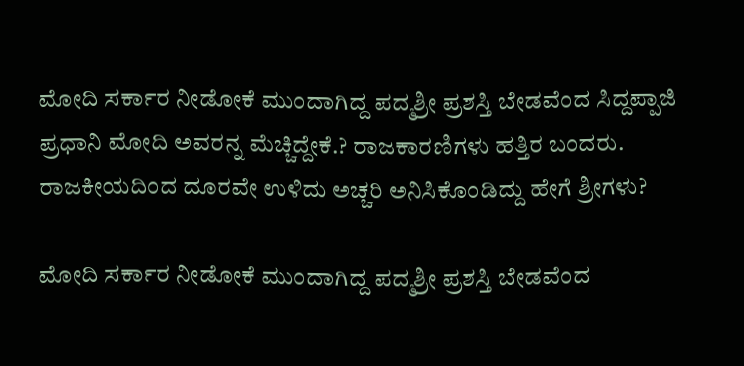ಮೋದಿ ಸರ್ಕಾರ ನೀಡೋಕೆ ಮುಂದಾಗಿದ್ದ ಪದ್ಮಶ್ರೀ ಪ್ರಶಸ್ತಿ ಬೇಡವೆಂದ ಸಿದ್ದಪ್ಪಾಜಿ  ಪ್ರಧಾನಿ ಮೋದಿ ಅವರನ್ನ ಮೆಚ್ಚಿದ್ದೇಕೆ.? ರಾಜಕಾರಣಿಗಳು ಹತ್ತಿರ ಬಂದರು. ರಾಜಕೀಯದಿಂದ ದೂರವೇ ಉಳಿದು ಅಚ್ಚರಿ ಅನಿಸಿಕೊಂಡಿದ್ದು ಹೇಗೆ ಶ್ರೀಗಳು?

ಮೋದಿ ಸರ್ಕಾರ ನೀಡೋಕೆ ಮುಂದಾಗಿದ್ದ ಪದ್ಮಶ್ರೀ ಪ್ರಶಸ್ತಿ ಬೇಡವೆಂದ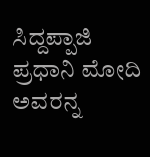ಸಿದ್ದಪ್ಪಾಜಿ  ಪ್ರಧಾನಿ ಮೋದಿ ಅವರನ್ನ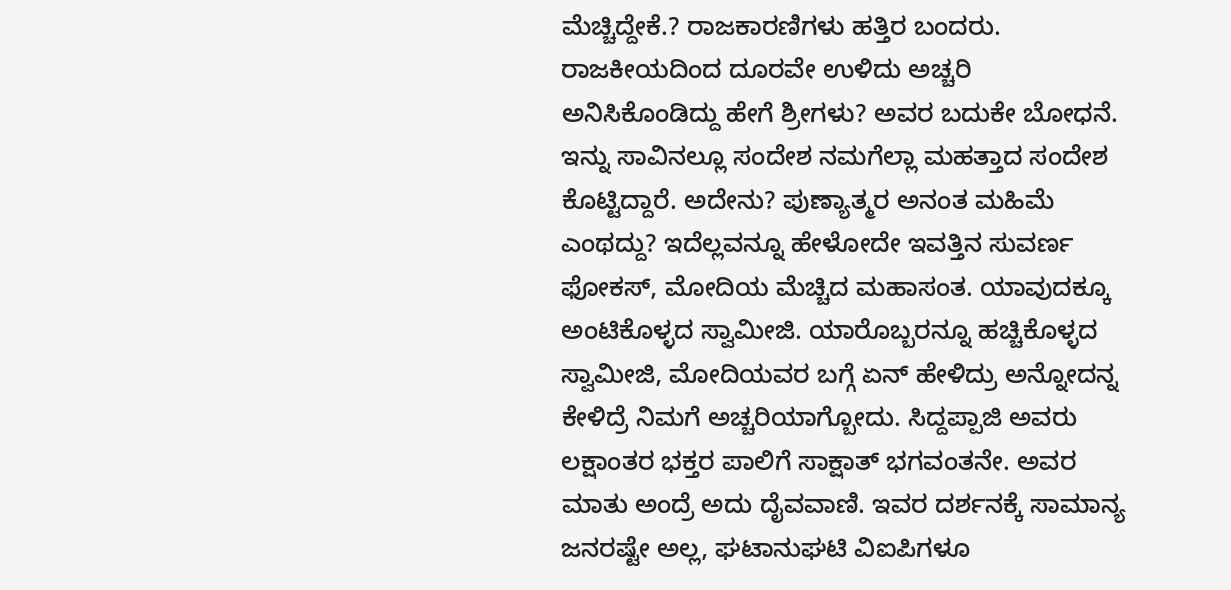ಮೆಚ್ಚಿದ್ದೇಕೆ.? ರಾಜಕಾರಣಿಗಳು ಹತ್ತಿರ ಬಂದರು. ರಾಜಕೀಯದಿಂದ ದೂರವೇ ಉಳಿದು ಅಚ್ಚರಿ ಅನಿಸಿಕೊಂಡಿದ್ದು ಹೇಗೆ ಶ್ರೀಗಳು? ಅವರ ಬದುಕೇ ಬೋಧನೆ. ಇನ್ನು ಸಾವಿನಲ್ಲೂ ಸಂದೇಶ ನಮಗೆಲ್ಲಾ ಮಹತ್ತಾದ ಸಂದೇಶ ಕೊಟ್ಟಿದ್ದಾರೆ. ಅದೇನು? ಪುಣ್ಯಾತ್ಮರ ಅನಂತ ಮಹಿಮೆ ಎಂಥದ್ದು? ಇದೆಲ್ಲವನ್ನೂ ಹೇಳೋದೇ ಇವತ್ತಿನ ಸುವರ್ಣ ಫೋಕಸ್, ಮೋದಿಯ ಮೆಚ್ಚಿದ ಮಹಾಸಂತ. ಯಾವುದಕ್ಕೂ ಅಂಟಿಕೊಳ್ಳದ ಸ್ವಾಮೀಜಿ. ಯಾರೊಬ್ಬರನ್ನೂ ಹಚ್ಚಿಕೊಳ್ಳದ  ಸ್ವಾಮೀಜಿ, ಮೋದಿಯವರ ಬಗ್ಗೆ ಏನ್ ಹೇಳಿದ್ರು ಅನ್ನೋದನ್ನ ಕೇಳಿದ್ರೆ ನಿಮಗೆ ಅಚ್ಚರಿಯಾಗ್ಬೋದು. ಸಿದ್ದಪ್ಪಾಜಿ ಅವರು ಲಕ್ಷಾಂತರ ಭಕ್ತರ ಪಾಲಿಗೆ ಸಾಕ್ಷಾತ್ ಭಗವಂತನೇ. ಅವರ ಮಾತು ಅಂದ್ರೆ ಅದು ದೈವವಾಣಿ. ಇವರ ದರ್ಶನಕ್ಕೆ ಸಾಮಾನ್ಯ ಜನರಷ್ಟೇ ಅಲ್ಲ, ಘಟಾನುಘಟಿ ವಿಐಪಿಗಳೂ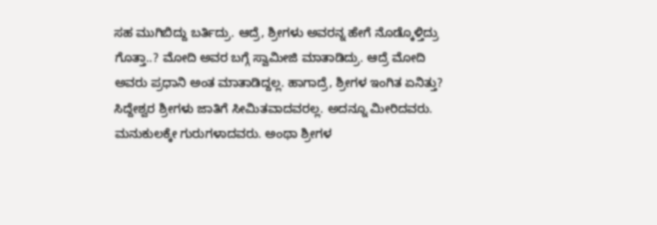ಸಹ ಮುಗಿಬಿದ್ದು ಬರ್ತಿದ್ರು. ಆದ್ರೆ, ಶ್ರೀಗಳು ಅವರನ್ನ ಹೇಗೆ ನೊಡ್ಕೊಳ್ತಿದ್ರು ಗೊತ್ತಾ..? ಮೋದಿ ಅವರ ಬಗ್ಗೆ ಸ್ವಾಮೀಜಿ ಮಾತಾಡಿದ್ರು. ಆದ್ರೆ ಮೋದಿ ಅವರು ಪ್ರಧಾನಿ ಅಂತ ಮಾತಾಡಿದ್ದಲ್ಲ. ಹಾಗಾದ್ರೆ, ಶ್ರೀಗಳ ಇಂಗಿತ ಏನಿತ್ತು? ಸಿದ್ದೇಶ್ವರ ಶ್ರೀಗಳು ಜಾತಿಗೆ ಸೀಮಿತವಾದವರಲ್ಲ. ಅದನ್ನೂ ಮೀರಿದವರು. ಮನುಕುಲಕ್ಕೇ ಗುರುಗಳಾದವರು. ಅಂಥಾ ಶ್ರೀಗಳ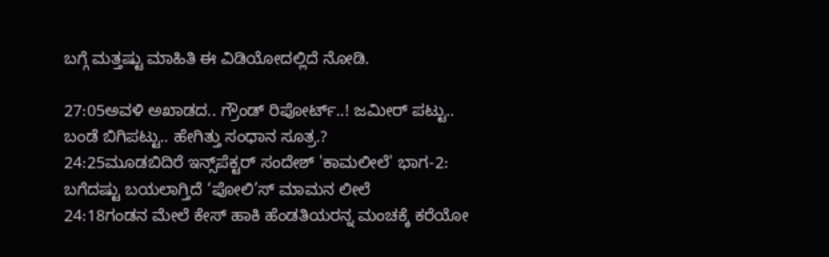ಬಗ್ಗೆ ಮತ್ತಷ್ಟು ಮಾಹಿತಿ ಈ ವಿಡಿಯೋದಲ್ಲಿದೆ ನೋಡಿ.

27:05ಅವಳಿ ಅಖಾಡದ.. ಗ್ರೌಂಡ್ ರಿಪೋರ್ಟ್..! ಜಮೀರ್ ಪಟ್ಟು.. ಬಂಡೆ ಬಿಗಿಪಟ್ಟು.. ಹೇಗಿತ್ತು ಸಂಧಾನ ಸೂತ್ರ.?
24:25ಮೂಡಬಿದಿರೆ ಇನ್ಸ್‌ಪೆಕ್ಟರ್ ಸಂದೇಶ್ 'ಕಾಮಲೀಲೆ' ಭಾಗ-2: ಬಗೆದಷ್ಟು ಬಯಲಾಗ್ತಿದೆ ‘ಪೋಲಿ’ಸ್ ಮಾಮನ ಲೀಲೆ
24:18ಗಂಡನ ಮೇಲೆ ಕೇಸ್ ಹಾಕಿ ಹೆಂಡತಿಯರನ್ನ ಮಂಚಕ್ಕೆ ಕರೆಯೋ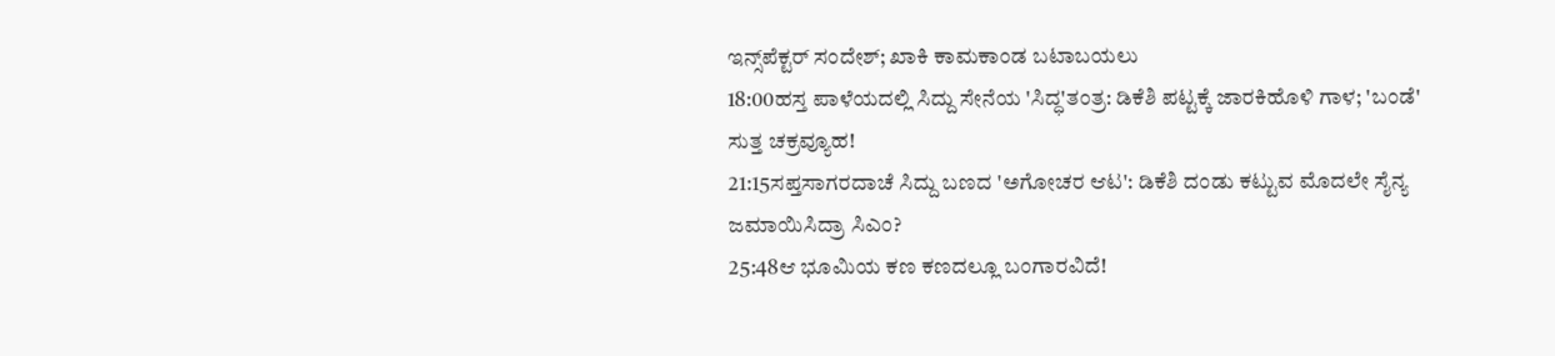ಇನ್ಸ್‌ಪೆಕ್ಟರ್ ಸಂದೇಶ್; ಖಾಕಿ ಕಾಮಕಾಂಡ ಬಟಾಬಯಲು
18:00ಹಸ್ತ ಪಾಳೆಯದಲ್ಲಿ ಸಿದ್ದು ಸೇನೆಯ 'ಸಿದ್ಧ'ತಂತ್ರ: ಡಿಕೆಶಿ ಪಟ್ಟಕ್ಕೆ ಜಾರಕಿಹೊಳಿ ಗಾಳ; 'ಬಂಡೆ' ಸುತ್ತ ಚಕ್ರವ್ಯೂಹ!
21:15ಸಪ್ತಸಾಗರದಾಚೆ ಸಿದ್ದು ಬಣದ 'ಅಗೋಚರ ಆಟ': ಡಿಕೆಶಿ ದಂಡು ಕಟ್ಟುವ ಮೊದಲೇ ಸೈನ್ಯ ಜಮಾಯಿಸಿದ್ರಾ ಸಿಎಂ?
25:48ಆ ಭೂಮಿಯ ಕಣ ಕಣದಲ್ಲೂ ಬಂಗಾರವಿದೆ!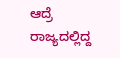ಆದ್ರೆ ರಾಜ್ಯದಲ್ಲಿದ್ದ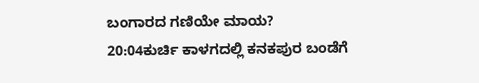ಬಂಗಾರದ ಗಣಿಯೇ ಮಾಯ?
20:04ಕುರ್ಚಿ ಕಾಳಗದಲ್ಲಿ ಕನಕಪುರ ಬಂಡೆಗೆ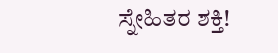ಸ್ನೇಹಿತರ ಶಕ್ತಿ!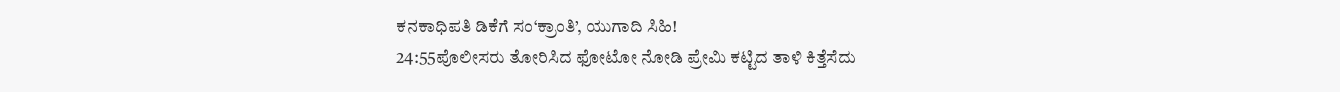ಕನಕಾಧಿಪತಿ ಡಿಕೆಗೆ ಸಂ‘ಕ್ರಾಂತಿ’, ಯುಗಾದಿ ಸಿಹಿ!
24:55ಪೊಲೀಸರು ತೋರಿಸಿದ ಫೋಟೋ ನೋಡಿ ಪ್ರೇಮಿ ಕಟ್ಟಿದ ತಾಳಿ ಕಿತ್ತೆಸೆದು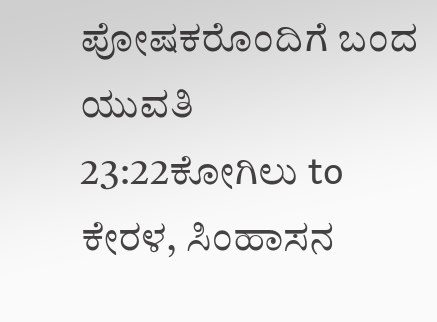ಪೋಷಕರೊಂದಿಗೆ ಬಂದ ಯುವತಿ
23:22ಕೋಗಿಲು to ಕೇರಳ, ಸಿಂಹಾಸನ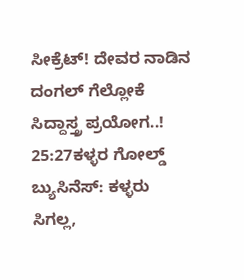ಸೀಕ್ರೆಟ್! ದೇವರ ನಾಡಿನ ದಂಗಲ್ ಗೆಲ್ಲೋಕೆ ಸಿದ್ದಾಸ್ತ್ರ ಪ್ರಯೋಗ..!
25:27ಕಳ್ಳರ ಗೋಲ್ಡ್ ಬ್ಯುಸಿನೆಸ್: ಕಳ್ಳರು ಸಿಗಲ್ಲ,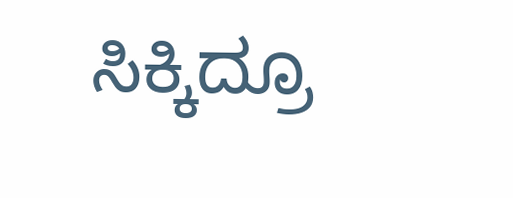ಸಿಕ್ಕಿದ್ರೂ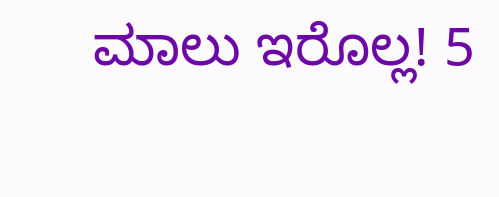ಮಾಲು ಇರೊಲ್ಲ! 5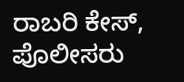ರಾಬರಿ ಕೇಸ್, ಪೊಲೀಸರು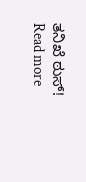ತನಿಖೆ ಠುಸ್!
Read more